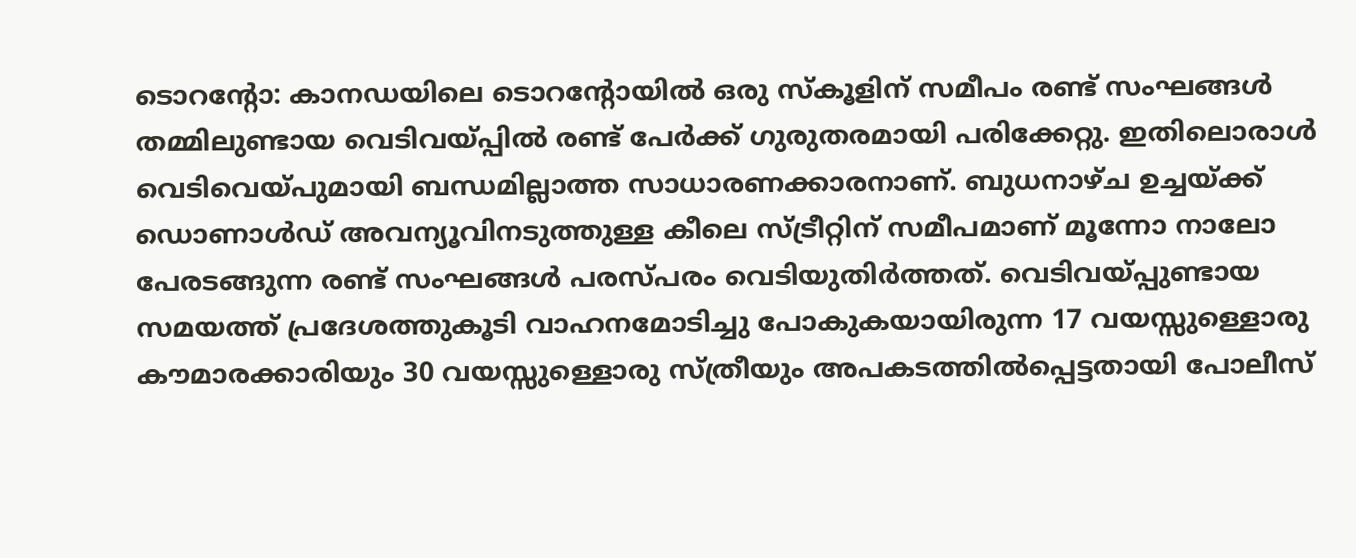ടൊറൻ്റോ: കാനഡയിലെ ടൊറൻ്റോയിൽ ഒരു സ്കൂളിന് സമീപം രണ്ട് സംഘങ്ങൾ തമ്മിലുണ്ടായ വെടിവയ്പ്പിൽ രണ്ട് പേർക്ക് ഗുരുതരമായി പരിക്കേറ്റു. ഇതിലൊരാൾ വെടിവെയ്പുമായി ബന്ധമില്ലാത്ത സാധാരണക്കാരനാണ്. ബുധനാഴ്ച ഉച്ചയ്ക്ക് ഡൊണാൾഡ് അവന്യൂവിനടുത്തുള്ള കീലെ സ്ട്രീറ്റിന് സമീപമാണ് മൂന്നോ നാലോ പേരടങ്ങുന്ന രണ്ട് സംഘങ്ങൾ പരസ്പരം വെടിയുതിർത്തത്. വെടിവയ്പ്പുണ്ടായ സമയത്ത് പ്രദേശത്തുകൂടി വാഹനമോടിച്ചു പോകുകയായിരുന്ന 17 വയസ്സുള്ളൊരു കൗമാരക്കാരിയും 30 വയസ്സുള്ളൊരു സ്ത്രീയും അപകടത്തിൽപ്പെട്ടതായി പോലീസ്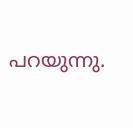പറയുന്നു.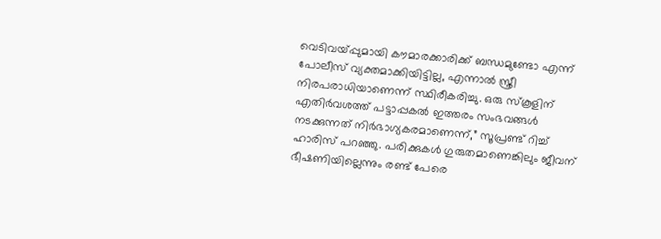വെടിവയ്പ്പുമായി കൗമാരക്കാരിക്ക് ബന്ധമുണ്ടോ എന്ന് പോലീസ് വ്യക്തമാക്കിയിട്ടില്ല, എന്നാൽ സ്ത്രീ നിരപരാധിയാണെന്ന് സ്ഥിരീകരിച്ചു. ഒരു സ്കൂളിന് എതിർവശത്ത് പട്ടാപ്പകൽ ഇത്തരം സംഭവങ്ങൾ നടക്കുന്നത് നിർഭാഗ്യകരമാണെന്ന്,” സൂപ്രണ്ട് റിച്ച് ഹാരിസ് പറഞ്ഞു. പരിക്കുകൾ ഗുരുതമാണെങ്കിലും ജീവന് ഭീഷണിയില്ലെന്നും രണ്ട് പേരെ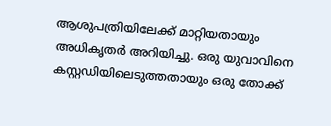ആശുപത്രിയിലേക്ക് മാറ്റിയതായും അധികൃതർ അറിയിച്ചു. ഒരു യുവാവിനെ കസ്റ്റഡിയിലെടുത്തതായും ഒരു തോക്ക്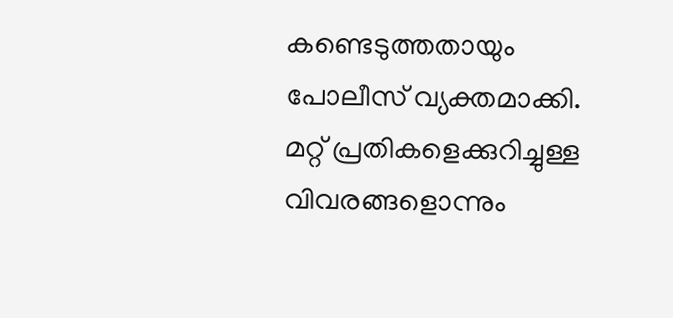കണ്ടെടുത്തതായും പോലീസ് വ്യക്തമാക്കി. മറ്റ് പ്രതികളെക്കുറിച്ചുള്ള വിവരങ്ങളൊന്നും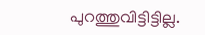പുറത്തുവിട്ടിട്ടില്ല.